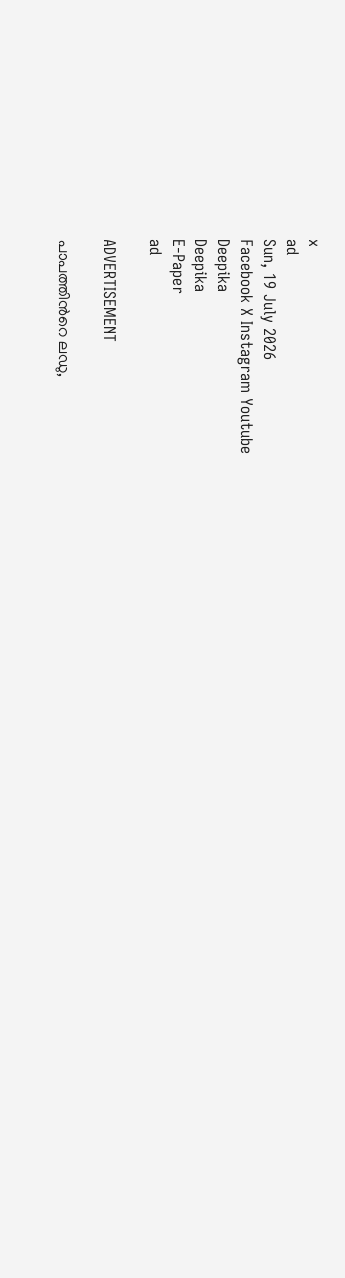x
ad
Sun, 19 July 2026
Facebook X Instagram Youtube
Deepika
Deepika
E-Paper
ad

ADVERTISEMENT

പാപത്തിന്‍റെ ലഡു,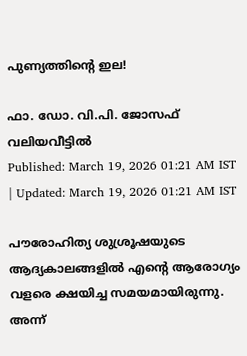പുണ്യത്തിന്‍റെ ഇല!

ഫാ. ഡോ. വി.പി. ജോസഫ് വലിയവീട്ടിൽ
Published: March 19, 2026 01:21 AM IST | Updated: March 19, 2026 01:21 AM IST

പൗരോഹിത്യ ശുശ്രൂഷയുടെ ആദ്യകാലങ്ങളിൽ എന്‍റെ ആരോഗ്യം വളരെ ക്ഷയിച്ച സമയമായിരുന്നു. അന്ന്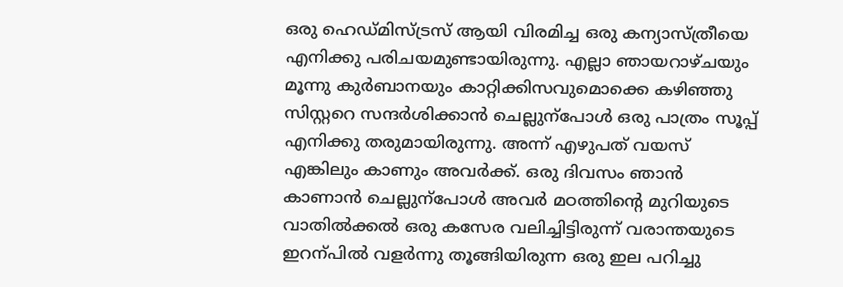ഒരു ഹെഡ്മിസ്ട്രസ് ആയി വിരമിച്ച ഒരു കന്യാസ്ത്രീയെ എനിക്കു പരിചയമുണ്ടായിരുന്നു. എല്ലാ ഞായറാഴ്ചയും മൂന്നു കുർബാനയും കാറ്റിക്കിസവുമൊക്കെ കഴിഞ്ഞു സിസ്റ്ററെ സന്ദർശിക്കാൻ ചെല്ലുന്പോൾ ഒരു പാത്രം സൂപ്പ് എനിക്കു തരുമായിരുന്നു. അന്ന് എഴുപത് വയസ് എങ്കിലും കാണും അവർക്ക്. ഒരു ദിവസം ഞാൻ കാണാൻ ചെല്ലുന്പോൾ അവർ മഠത്തിന്‍റെ മുറിയുടെ വാതിൽക്കൽ ഒരു കസേര വലിച്ചിട്ടിരുന്ന് വരാന്തയുടെ ഇറന്പിൽ വളർന്നു തൂങ്ങിയിരുന്ന ഒരു ഇല പറിച്ചു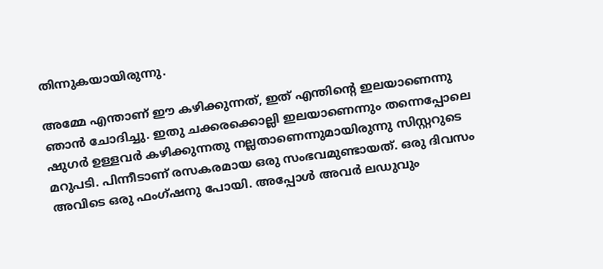തിന്നുകയായിരുന്നു.

അമ്മേ എന്താണ് ഈ കഴിക്കുന്നത്, ഇത് എന്തിന്‍റെ ഇലയാണെന്നു ഞാൻ ചോദിച്ചു. ഇതു ചക്കരക്കൊല്ലി ഇലയാണെന്നും തന്നെപ്പോലെ ഷുഗർ ഉള്ളവർ കഴിക്കുന്നതു നല്ലതാണെന്നുമായിരുന്നു സിസ്റ്ററുടെ മറുപടി. പിന്നീടാണ് രസകരമായ ഒരു സംഭവമുണ്ടായത്. ഒരു ദിവസം അവിടെ ഒരു ഫംഗ്ഷനു പോയി. അപ്പോൾ അവർ ലഡുവും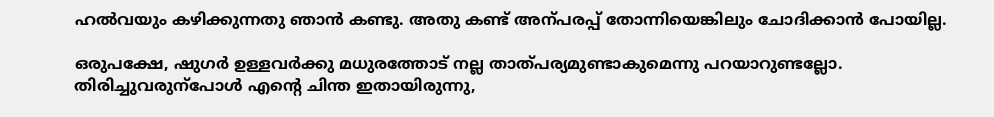ഹൽവയും കഴിക്കുന്നതു ഞാൻ കണ്ടു. അതു കണ്ട് അന്പരപ്പ് തോന്നിയെങ്കിലും ചോദിക്കാൻ പോയില്ല.

ഒരുപക്ഷേ, ഷുഗർ ഉള്ളവർക്കു മധുരത്തോട് നല്ല താത്പര്യമുണ്ടാകുമെന്നു പറയാറുണ്ടല്ലോ. തിരിച്ചുവരുന്പോൾ എന്‍റെ ചിന്ത ഇതായിരുന്നു,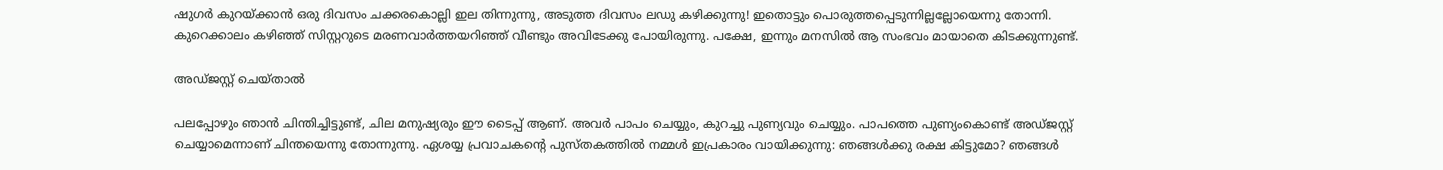ഷുഗർ കുറയ്ക്കാൻ ഒരു ദിവസം ചക്കരകൊല്ലി ഇല തിന്നുന്നു, അടുത്ത ദിവസം ലഡു കഴിക്കുന്നു! ഇതൊട്ടും പൊരുത്തപ്പെടുന്നില്ലല്ലോയെന്നു തോന്നി. കുറെക്കാലം കഴിഞ്ഞ് സിസ്റ്ററുടെ മരണവാർത്തയറിഞ്ഞ് വീണ്ടും അവിടേക്കു പോയിരുന്നു. പക്ഷേ, ഇന്നും മനസിൽ ആ സംഭവം മായാതെ കിടക്കുന്നുണ്ട്.

അഡ്ജസ്റ്റ് ചെയ്താൽ

പലപ്പോഴും ഞാൻ ചിന്തിച്ചിട്ടുണ്ട്, ചില മനുഷ്യരും ഈ ടൈപ്പ് ആണ്. അവർ പാപം ചെയ്യും, കുറച്ചു പുണ്യവും ചെയ്യും. പാപത്തെ പുണ്യംകൊണ്ട് അഡ്ജസ്റ്റ് ചെയ്യാമെന്നാണ് ചിന്തയെന്നു തോന്നുന്നു. ഏശയ്യ പ്രവാചകന്‍റെ പുസ്തകത്തിൽ നമ്മൾ ഇപ്രകാരം വായിക്കുന്നു: ഞങ്ങൾക്കു രക്ഷ കിട്ടുമോ? ഞങ്ങൾ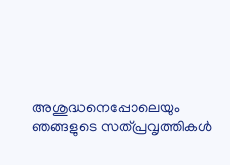അശുദ്ധനെപ്പോലെയും ഞങ്ങളുടെ സത്പ്രവൃത്തികൾ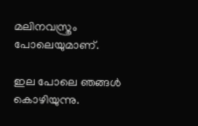മലിനവസ്ത്രം പോലെയുമാണ്.

ഇല പോലെ ഞങ്ങൾ കൊഴിയുന്നു.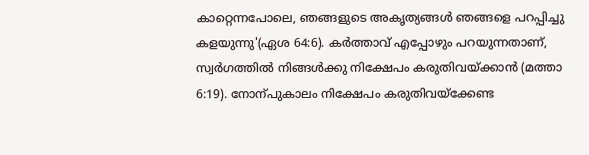കാറ്റെന്നപോലെ, ഞങ്ങളുടെ അകൃത്യങ്ങൾ ഞങ്ങളെ പറപ്പിച്ചു കളയുന്നു'(ഏശ 64:6). കർത്താവ് എപ്പോഴും പറയുന്നതാണ്, സ്വർഗത്തിൽ നിങ്ങൾക്കു നിക്ഷേപം കരുതിവയ്ക്കാൻ (മത്താ 6:19). നോന്പുകാലം നിക്ഷേപം കരുതിവയ്ക്കേണ്ട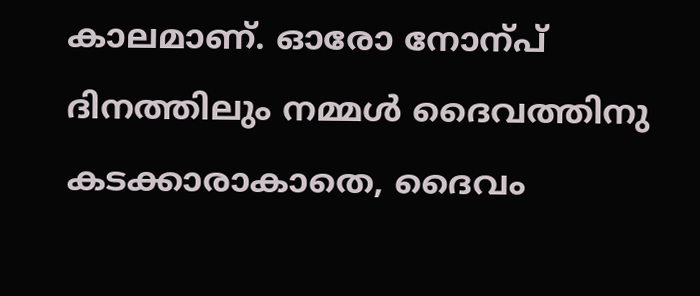കാലമാണ്. ഓരോ നോന്പ് ദിനത്തിലും നമ്മൾ ദൈവത്തിനു കടക്കാരാകാതെ, ദൈവം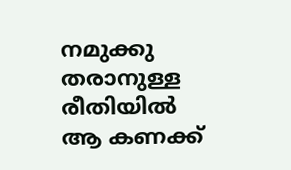നമുക്കു തരാനുള്ള രീതിയിൽ ആ കണക്ക്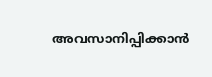അവസാനിപ്പിക്കാൻ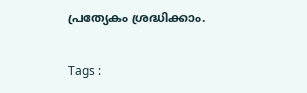പ്രത്യേകം ശ്രദ്ധിക്കാം.

Tags :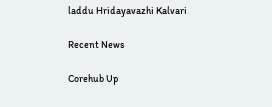laddu Hridayavazhi Kalvari

Recent News

Corehub Up